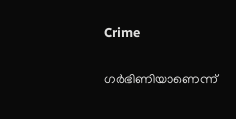Crime

ഗര്‍ഭിണിയാണെന്ന്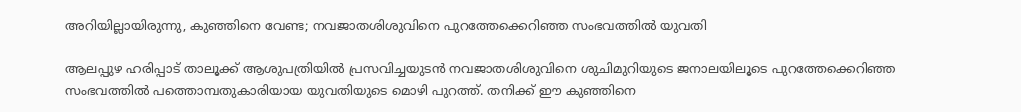അറിയില്ലായിരുന്നു, കുഞ്ഞിനെ വേണ്ട; നവജാതശിശുവിനെ പുറത്തേക്കെറിഞ്ഞ സംഭവത്തില്‍ യുവതി

ആലപ്പുഴ ഹരിപ്പാട് താലൂക്ക് ആശുപത്രിയില്‍ പ്രസവിച്ചയുടന്‍ നവജാതശിശുവിനെ ശുചിമുറിയുടെ ജനാലയിലൂടെ പുറത്തേക്കെറിഞ്ഞ സംഭവത്തില്‍ പത്തൊമ്പതുകാരിയായ യുവതിയുടെ മൊഴി പുറത്ത്. തനിക്ക് ഈ കുഞ്ഞിനെ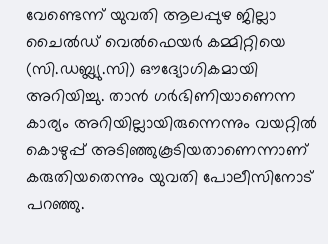വേണ്ടെന്ന് യുവതി ആലപ്പുഴ ജില്ലാ ചൈല്‍ഡ് വെല്‍ഫെയര്‍ കമ്മിറ്റിയെ (സി.ഡബ്ല്യു.സി) ഔദ്യോഗികമായി അറിയിച്ചു. താന്‍ ഗര്‍ഭിണിയാണെന്ന കാര്യം അറിയില്ലായിരുന്നെന്നും വയറ്റില്‍ കൊഴുപ്പ് അടിഞ്ഞുകൂടിയതാണെന്നാണ് കരുതിയതെന്നും യുവതി പോലീസിനോട് പറഞ്ഞു.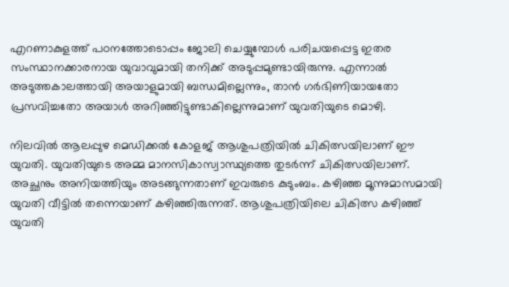എറണാകുളത്ത് പഠനത്തോടൊപ്പം ജോലി ചെയ്യുമ്പോള്‍ പരിചയപ്പെട്ട ഇതര സംസ്ഥാനക്കാരനായ യുവാവുമായി തനിക്ക് അടുപ്പമുണ്ടായിരുന്നു. എന്നാല്‍ അടുത്തകാലത്തായി അയാളുമായി ബന്ധമില്ലെന്നും, താന്‍ ഗര്‍ഭിണിയായതോ പ്രസവിച്ചതോ അയാള്‍ അറിഞ്ഞിട്ടുണ്ടാകില്ലെന്നുമാണ് യുവതിയുടെ മൊഴി.

നിലവില്‍ ആലപ്പുഴ മെഡിക്കല്‍ കോളജ് ആശുപത്രിയില്‍ ചികിത്സയിലാണ് ഈ യുവതി. യുവതിയുടെ അമ്മ മാനസികാസ്വാസ്ഥ്യത്തെ തുടര്‍ന്ന് ചികിത്സയിലാണ്. അച്ഛനും അനിയത്തിയും അടങ്ങുന്നതാണ് ഇവരുടെ കുടുംബം. കഴിഞ്ഞ മൂന്നുമാസമായി യുവതി വീട്ടില്‍ തന്നെയാണ് കഴിഞ്ഞിരുന്നത്. ആശുപത്രിയിലെ ചികിത്സ കഴിഞ്ഞ് യുവതി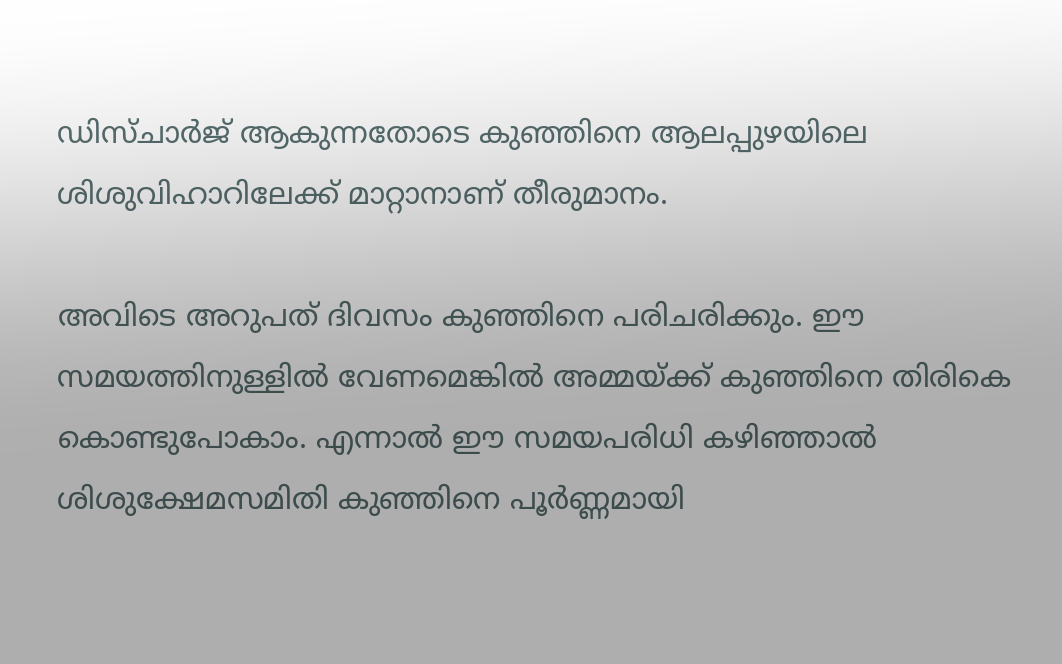ഡിസ്ചാര്‍ജ് ആകുന്നതോടെ കുഞ്ഞിനെ ആലപ്പുഴയിലെ ശിശുവിഹാറിലേക്ക് മാറ്റാനാണ് തീരുമാനം.

അവിടെ അറുപത് ദിവസം കുഞ്ഞിനെ പരിചരിക്കും. ഈ സമയത്തിനുള്ളില്‍ വേണമെങ്കില്‍ അമ്മയ്ക്ക് കുഞ്ഞിനെ തിരികെ കൊണ്ടുപോകാം. എന്നാല്‍ ഈ സമയപരിധി കഴിഞ്ഞാല്‍ ശിശുക്ഷേമസമിതി കുഞ്ഞിനെ പൂര്‍ണ്ണമായി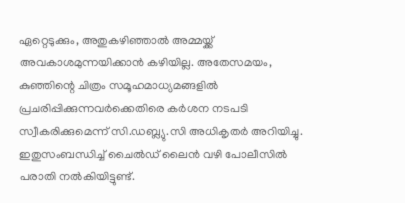ഏറ്റെടുക്കും, അതുകഴിഞ്ഞാല്‍ അമ്മയ്ക്ക് അവകാശമുന്നയിക്കാന്‍ കഴിയില്ല. അതേസമയം, കുഞ്ഞിന്റെ ചിത്രം സമൂഹമാധ്യമങ്ങളില്‍ പ്രചരിപ്പിക്കുന്നവര്‍ക്കെതിരെ കര്‍ശന നടപടി സ്വീകരിക്കുമെന്ന് സി.ഡബ്ല്യു.സി അധികൃതര്‍ അറിയിച്ചു. ഇതുസംബന്ധിച്ച് ചൈല്‍ഡ് ലൈന്‍ വഴി പോലീസില്‍ പരാതി നല്‍കിയിട്ടുണ്ട്.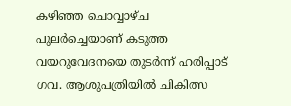കഴിഞ്ഞ ചൊവ്വാഴ്ച പുലര്‍ച്ചെയാണ് കടുത്ത വയറുവേദനയെ തുടര്‍ന്ന് ഹരിപ്പാട് ഗവ. ആശുപത്രിയില്‍ ചികിത്സ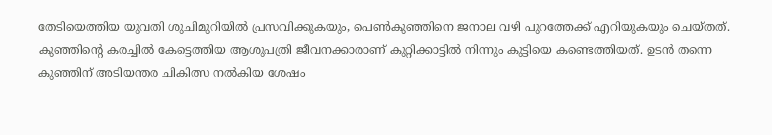തേടിയെത്തിയ യുവതി ശുചിമുറിയില്‍ പ്രസവിക്കുകയും, പെണ്‍കുഞ്ഞിനെ ജനാല വഴി പുറത്തേക്ക് എറിയുകയും ചെയ്തത്. കുഞ്ഞിന്റെ കരച്ചില്‍ കേട്ടെത്തിയ ആശുപത്രി ജീവനക്കാരാണ് കുറ്റിക്കാട്ടില്‍ നിന്നും കുട്ടിയെ കണ്ടെത്തിയത്. ഉടന്‍ തന്നെ കുഞ്ഞിന് അടിയന്തര ചികിത്സ നല്‍കിയ ശേഷം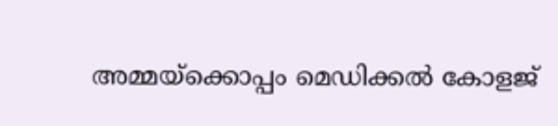അമ്മയ്‌ക്കൊപ്പം മെഡിക്കല്‍ കോളജ്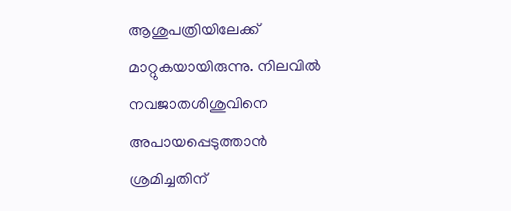ആശുപത്രിയിലേക്ക് മാറ്റുകയായിരുന്നു. നിലവില്‍ നവജാതശിശുവിനെ അപായപ്പെടുത്താന്‍ ശ്രമിച്ചതിന്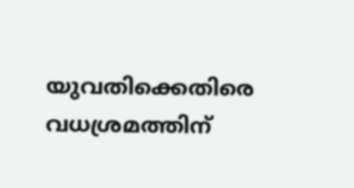യുവതിക്കെതിരെ വധശ്രമത്തിന്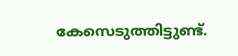കേസെടുത്തിട്ടുണ്ട്.